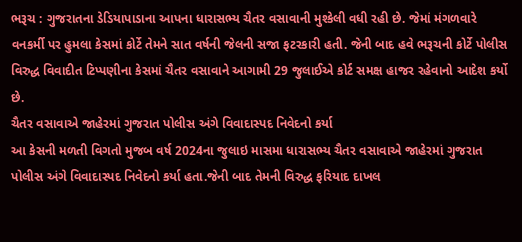ભરૂચ : ગુજરાતના ડેડિયાપાડાના આપના ધારાસભ્ય ચૈતર વસાવાની મુશ્કેલી વધી રહી છે. જેમાં મંગળવારે વનકર્મી પર હુમલા કેસમાં કોર્ટે તેમને સાત વર્ષની જેલની સજા ફટરકારી હતી. જેની બાદ હવે ભરૂચની કોર્ટે પોલીસ વિરુદ્ધ વિવાદીત ટિપ્પણીના કેસમાં ચૈતર વસાવાને આગામી 29 જુલાઈએ કોર્ટ સમક્ષ હાજર રહેવાનો આદેશ કર્યો છે.
ચૈતર વસાવાએ જાહેરમાં ગુજરાત પોલીસ અંગે વિવાદાસ્પદ નિવેદનો કર્યા
આ કેસની મળતી વિગતો મુજબ વર્ષ 2024ના જુલાઇ માસમા ધારાસભ્ય ચૈતર વસાવાએ જાહેરમાં ગુજરાત પોલીસ અંગે વિવાદાસ્પદ નિવેદનો કર્યા હતા.જેની બાદ તેમની વિરુદ્ધ ફરિયાદ દાખલ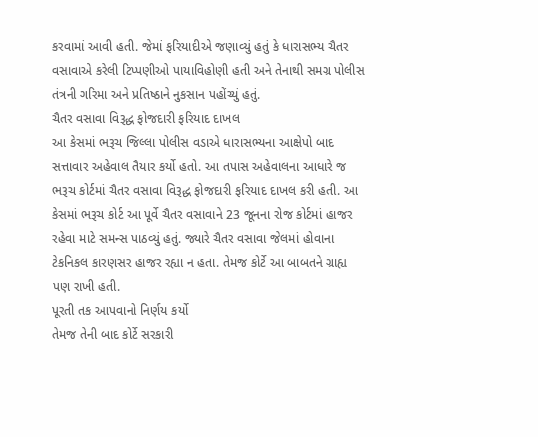કરવામાં આવી હતી. જેમાં ફરિયાદીએ જણાવ્યું હતું કે ધારાસભ્ય ચૈતર વસાવાએ કરેલી ટિપ્પણીઓ પાયાવિહોણી હતી અને તેનાથી સમગ્ર પોલીસ તંત્રની ગરિમા અને પ્રતિષ્ઠાને નુકસાન પહોંચ્યું હતું.
ચૈતર વસાવા વિરૂદ્ધ ફોજદારી ફરિયાદ દાખલ
આ કેસમાં ભરૂચ જિલ્લા પોલીસ વડાએ ધારાસભ્યના આક્ષેપો બાદ સત્તાવાર અહેવાલ તૈયાર કર્યો હતો. આ તપાસ અહેવાલના આધારે જ ભરૂચ કોર્ટમાં ચૈતર વસાવા વિરૂદ્ધ ફોજદારી ફરિયાદ દાખલ કરી હતી. આ કેસમાં ભરૂચ કોર્ટ આ પૂર્વે ચૈતર વસાવાને 23 જૂનના રોજ કોર્ટમાં હાજર રહેવા માટે સમન્સ પાઠવ્યું હતું. જ્યારે ચૈતર વસાવા જેલમાં હોવાના ટેકનિકલ કારણસર હાજર રહ્યા ન હતા. તેમજ કોર્ટે આ બાબતને ગ્રાહ્ય પણ રાખી હતી.
પૂરતી તક આપવાનો નિર્ણય કર્યો
તેમજ તેની બાદ કોર્ટે સરકારી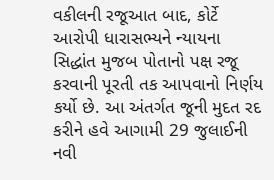વકીલની રજૂઆત બાદ, કોર્ટે આરોપી ધારાસભ્યને ન્યાયના સિદ્ધાંત મુજબ પોતાનો પક્ષ રજૂ કરવાની પૂરતી તક આપવાનો નિર્ણય કર્યો છે. આ અંતર્ગત જૂની મુદત રદ કરીને હવે આગામી 29 જુલાઈની નવી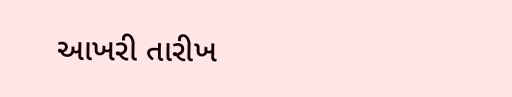આખરી તારીખ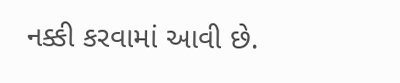નક્કી કરવામાં આવી છે.